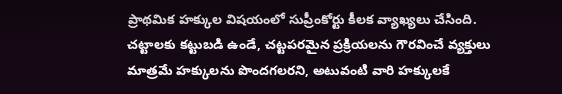ప్రాథమిక హక్కుల విషయంలో సుప్రీంకోర్టు కీలక వ్యాఖ్యలు చేసింది. చట్టాలకు కట్టుబడి ఉండే, చట్టపరమైన ప్రక్రియలను గౌరవించే వ్యక్తులు మాత్రమే హక్కులను పొందగలరని, అటువంటి వారి హక్కులకే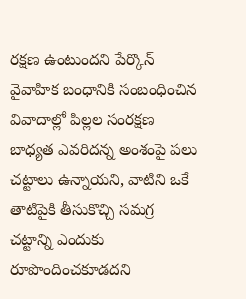రక్షణ ఉంటుందని పేర్కొన్
వైవాహిక బంధానికి సంబంధించిన వివాదాల్లో పిల్లల సంరక్షణ బాధ్యత ఎవరిదన్న అంశంపై పలు చట్టాలు ఉన్నాయని, వాటిని ఒకే తాటిపైకి తీసుకొచ్చి సమగ్ర చట్టాన్ని ఎందుకు రూపొందించకూడదని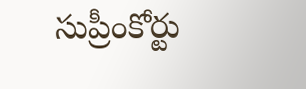సుప్రీంకోర్టు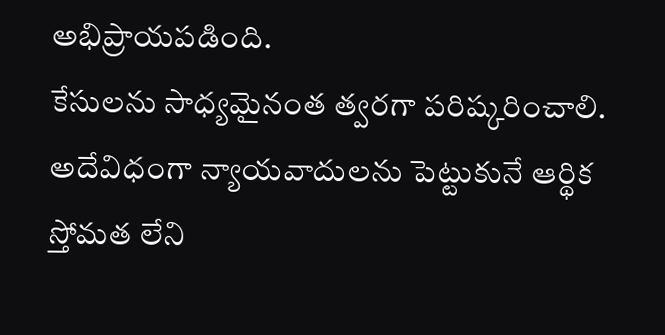అభిప్రాయపడింది.
కేసులను సాధ్యమైనంత త్వరగా పరిష్కరించాలి. అదేవిధంగా న్యాయవాదులను పెట్టుకునే ఆర్థిక స్తోమత లేని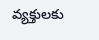వ్యక్తులకు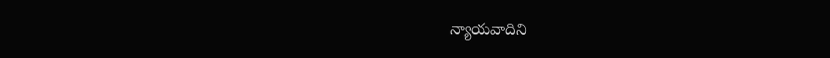న్యాయవాదిని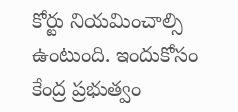కోర్టు నియమించాల్సి ఉంటుంది. ఇందుకోసం కేంద్ర ప్రభుత్వం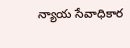న్యాయ సేవాధికార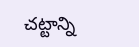చట్టాన్ని